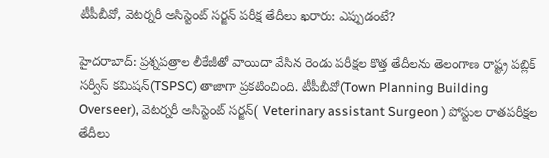టీపీబీవో, వెటర్నరీ అసిస్టెంట్ సర్జన్ పరీక్ష తేదీలు ఖరారు: ఎప్పుడంటే?

హైదరాబాద్: ప్రశ్నపత్రాల లీకేజీతో వాయిదా వేసిన రెండు పరీక్షల కొత్త తేదీలను తెలంగాణ రాష్ట్ర పబ్లిక్ సర్వీస్ కమిషన్(TSPSC) తాజాగా ప్రకటించింది. టీపీబీవో(Town Planning Building Overseer), వెట‌ర్న‌రీ అసిస్టెంట్ స‌ర్జ‌న్( Veterinary assistant Surgeon ) పోస్టుల రాత‌ప‌రీక్ష‌ల తేదీలు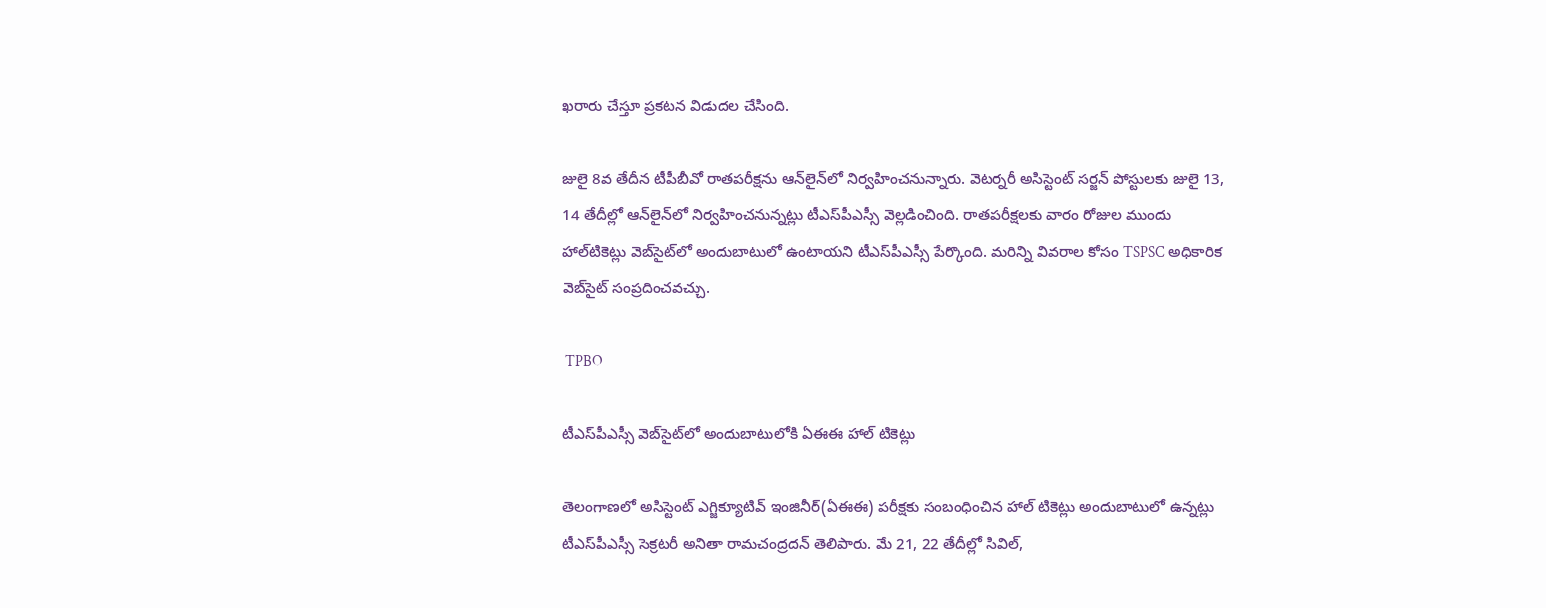ఖరారు చేస్తూ ప్రకటన విడుదల చేసింది.

జులై 8వ తేదీన టీపీబీవో రాత‌ప‌రీక్ష‌ను ఆన్‌లైన్‌లో నిర్వ‌హించ‌నున్నారు. వెట‌ర్న‌రీ అసిస్టెంట్ స‌ర్జ‌న్ పోస్టుల‌కు జులై 13, 14 తేదీల్లో ఆన్‌లైన్‌లో నిర్వ‌హించ‌నున్న‌ట్లు టీఎస్‌పీఎస్సీ వెల్ల‌డించింది. రాత‌ప‌రీక్ష‌ల‌కు వారం రోజుల ముందు హాల్‌టికెట్లు వెబ్‌సైట్‌లో అందుబాటులో ఉంటాయ‌ని టీఎస్‌పీఎస్సీ పేర్కొంది. మరిన్ని వివరాల కోసం TSPSC అధికారిక వెబ్‌సైట్ సంప్రదించవచ్చు.

 TPBO

టీఎస్‌పీఎస్సీ వెబ్‌సైట్‌లో అందుబాటులోకి ఏఈఈ హాల్‌ టికెట్లు

తెలంగాణలో అసిస్టెంట్ ఎగ్జిక్యూటివ్ ఇంజినీర్(ఏఈఈ) పరీక్షకు సంబంధించిన హాల్ టికెట్లు అందుబాటులో ఉన్నట్లు టీఎస్‌పీఎస్సీ సెక్రటరీ అనితా రామచంద్రదన్ తెలిపారు. మే 21, 22 తేదీల్లో సివిల్,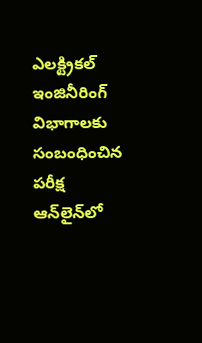ఎలక్ట్రికల్ ఇంజినీరింగ్ విభాగాలకు సంబంధించిన పరీక్ష ఆన్‌లైన్‌లో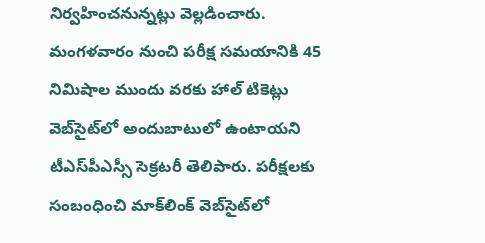నిర్వహించనున్నట్లు వెల్లడించారు. మంగళవారం నుంచి పరీక్ష సమయానికి 45 నిమిషాల ముందు వరకు హాల్ టికెట్లు వెబ్‌సైట్‌లో అందుబాటులో ఉంటాయని టీఎస్‌పీఎస్సీ సెక్రటరీ తెలిపారు. పరీక్షలకు సంబంధించి మాక్‌లింక్ వెబ్‌సైట్‌లో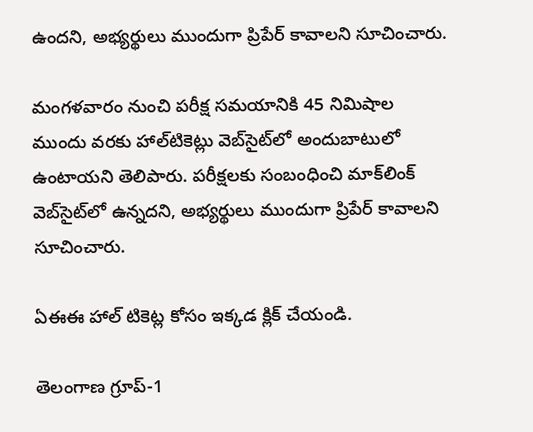ఉందని, అభ్యర్థులు ముందుగా ప్రిపేర్ కావాలని సూచించారు.

మంగళవారం నుంచి పరీక్ష స‌మయానికి 45 నిమిషాల ముందు వరకు హాల్‌టికెట్లు వెబ్‌సైట్‌లో అందుబాటులో ఉంటాయని తెలిపారు. పరీక్షలకు సంబంధించి మాక్‌లింక్‌ వెబ్‌సైట్‌లో ఉన్నదని, అభ్యర్థులు ముందుగా ప్రిపేర్‌ కావాలని సూచించారు.

ఏఈఈ హాల్ టికెట్ల కోసం ఇక్కడ క్లిక్ చేయండి.

తెలంగాణ గ్రూప్-1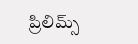ప్రిలిమ్స్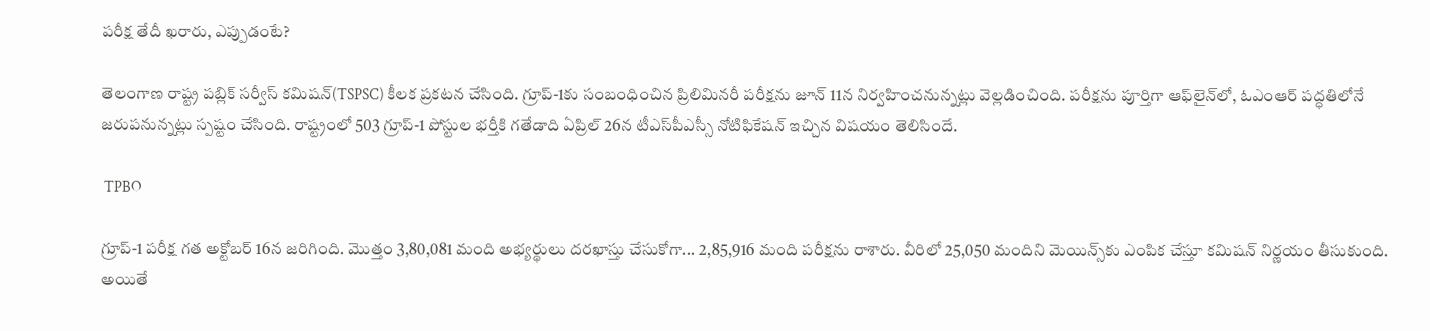పరీక్ష తేదీ ఖరారు, ఎప్పుడంటే?

తెలంగాణ రాష్ట్ర పబ్లిక్ సర్వీస్ కమిషన్(TSPSC) కీలక ప్రకటన చేసింది. గ్రూప్-1కు సంబంధించిన ప్రిలిమినరీ పరీక్షను జూన్ 11న నిర్వహించనున్నట్లు వెల్లడించింది. పరీక్షను పూర్తిగా ఆఫ్‌లైన్‌లో, ఓఎంఆర్‌ పద్ధతిలోనే జరుపనున్నట్లు స్పష్టం చేసింది. రాష్ట్రంలో 503 గ్రూప్‌-1 పోస్టుల భర్తీకి గతేడాది ఏప్రిల్‌ 26న టీఎస్‌పీఎస్సీ నోటిఫికేషన్‌ ఇచ్చిన విషయం తెలిసిందే.

 TPBO

గ్రూప్-1 పరీక్ష గత అక్టోబర్‌ 16న జరిగింది. మొత్తం 3,80,081 మంది అభ్యర్థులు దరఖాస్తు చేసుకోగా... 2,85,916 మంది పరీక్షను రాశారు. వీరిలో 25,050 మందిని మెయిన్స్‌కు ఎంపిక చేస్తూ కమిషన్‌ నిర్ణయం తీసుకుంది. అయితే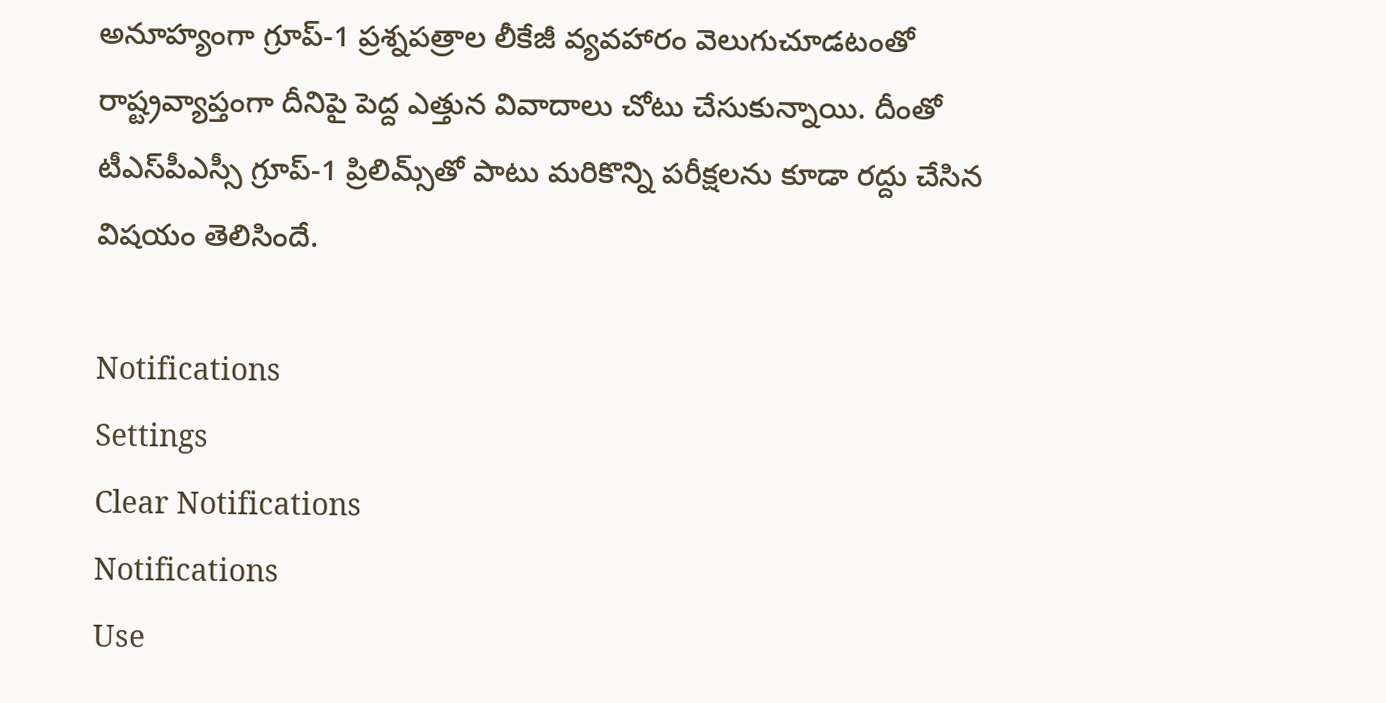అనూహ్యంగా గ్రూప్-1 ప్రశ్నపత్రాల లీకేజీ వ్యవహారం వెలుగుచూడటంతో రాష్ట్రవ్యాప్తంగా దీనిపై పెద్ద ఎత్తున వివాదాలు చోటు చేసుకున్నాయి. దీంతో టీఎస్‌పీఎస్సీ గ్రూప్‌-1 ప్రిలిమ్స్‌తో పాటు మరికొన్ని పరీక్షలను కూడా రద్దు చేసిన విషయం తెలిసిందే.

Notifications
Settings
Clear Notifications
Notifications
Use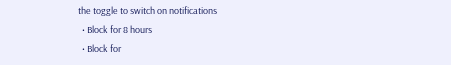the toggle to switch on notifications
  • Block for 8 hours
  • Block for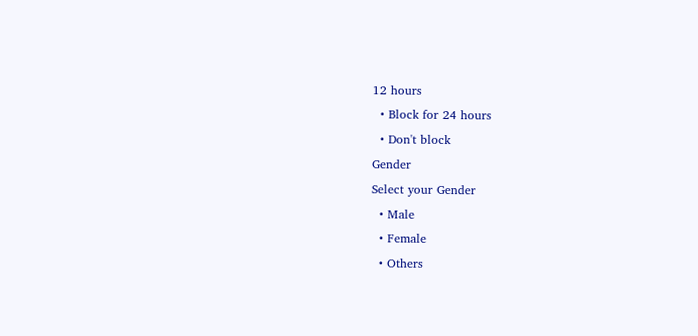12 hours
  • Block for 24 hours
  • Don't block
Gender
Select your Gender
  • Male
  • Female
  • Others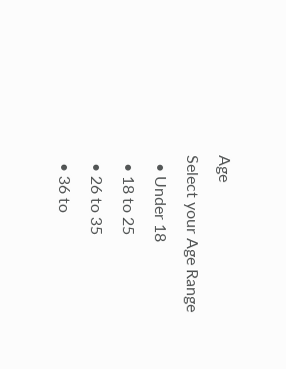Age
Select your Age Range
  • Under 18
  • 18 to 25
  • 26 to 35
  • 36 to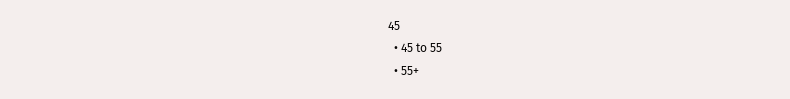45
  • 45 to 55
  • 55+